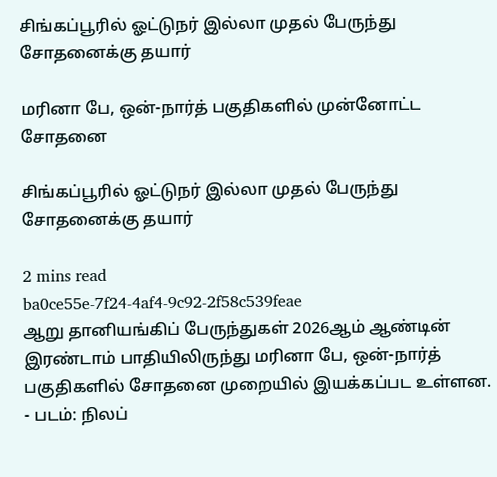சிங்கப்பூரில் ஓட்டுநர் இல்லா முதல் பேருந்து சோதனைக்கு தயார்

மரினா பே, ஒன்-நார்த் பகுதிகளில் முன்னோட்ட சோதனை

சிங்கப்பூரில் ஓட்டுநர் இல்லா முதல் பேருந்து சோதனைக்கு தயார்

2 mins read
ba0ce55e-7f24-4af4-9c92-2f58c539feae
ஆறு தானியங்கிப் பேருந்துகள் 2026ஆம் ஆண்டின் இரண்டாம் பாதியிலிருந்து மரினா பே, ஒன்-நார்த் பகுதிகளில் சோதனை முறையில் இயக்கப்பட உள்ளன.  - படம்: நிலப்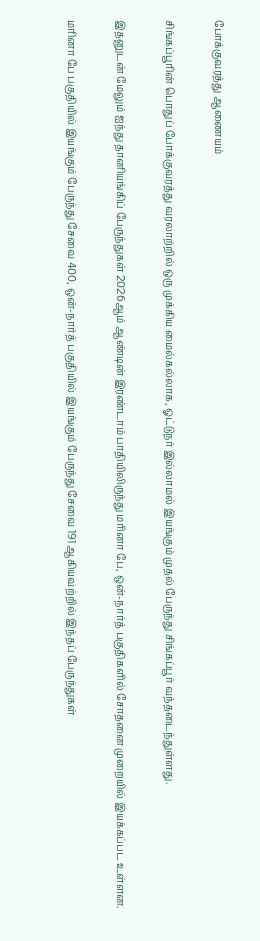போக்குவரத்து ஆணையம்

சிங்கப்பூரின் பொதுப் போக்குவரத்து வரலாற்றில் ஒரு முக்கிய மைல்கல்லாக, ஓட்டுநர் இல்லாமல் இயங்கும் முதல் பேருந்து சிங்கப்பூர் வந்தடைந்துள்ளது.

இதனுடன் மேலும் ஐந்து தானியங்கிப் பேருந்துகள் 2026ஆம் ஆண்டின் இரண்டாம் பாதியிலிருந்து மரினா பே, ஒன்-நார்த் பகுதிகளில் சோதனை முறையில் இயக்கப்பட உள்ளன.

மரினா பே பகுதியில் இயங்கும் பேருந்து சேவை 400, ஒன்-நார்த் பகுதியில் இயங்கும் பேருந்து சேவை 191 ஆகியவற்றில் இந்தப் பேருந்துகள்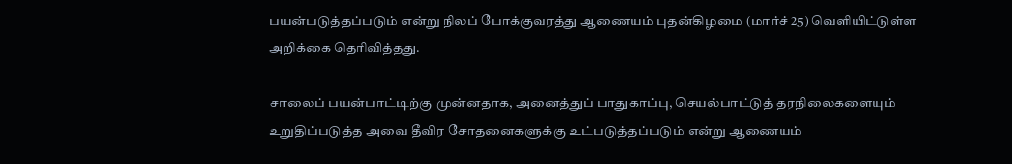பயன்படுத்தப்படும் என்று நிலப் போக்குவரத்து ஆணையம் புதன்கிழமை (மார்ச் 25) வெளியிட்டுள்ள அறிக்கை தெரிவித்தது.

சாலைப் பயன்பாட்டிற்கு முன்னதாக, அனைத்துப் பாதுகாப்பு, செயல்பாட்டுத் தரநிலைகளையும் உறுதிப்படுத்த அவை தீவிர சோதனைகளுக்கு உட்படுத்தப்படும் என்று ஆணையம்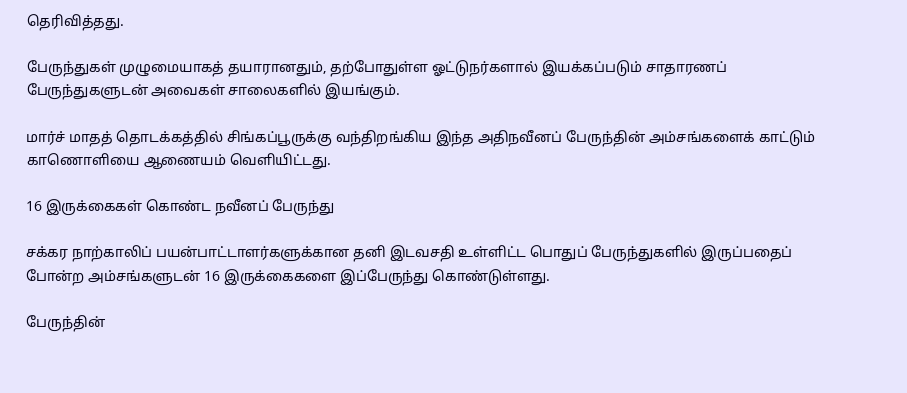தெரிவித்தது.

பேருந்துகள் முழுமையாகத் தயாரானதும், தற்போதுள்ள ஓட்டுநர்களால் இயக்கப்படும் சாதாரணப் பேருந்துகளுடன் அவைகள் சாலைகளில் இயங்கும்.

மார்ச் மாதத் தொடக்கத்தில் சிங்கப்பூருக்கு வந்திறங்கிய இந்த அதிநவீனப் பேருந்தின் அம்சங்களைக் காட்டும் காணொளியை ஆணையம் வெளியிட்டது.

16 இருக்கைகள் கொண்ட நவீனப் பேருந்து

சக்கர நாற்காலிப் பயன்பாட்டாளர்களுக்கான தனி இடவசதி உள்ளிட்ட பொதுப் பேருந்துகளில் இருப்பதைப் போன்ற அம்சங்களுடன் 16 இருக்கைகளை இப்பேருந்து கொண்டுள்ளது.

பேருந்தின்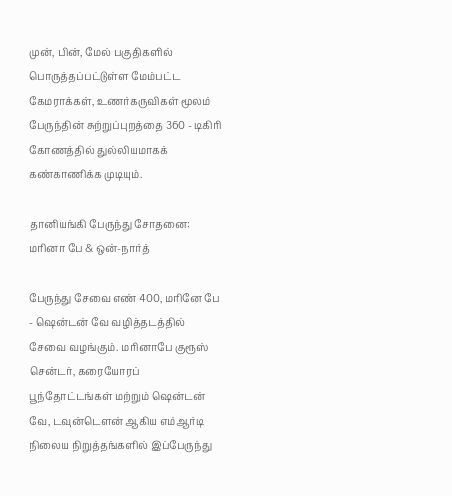முன், பின், மேல் பகுதிகளில் பொருத்தப்பட்டுள்ள மேம்பட்ட கேமராக்கள், உணர்கருவிகள் மூலம் பேருந்தின் சுற்றுப்புறத்தை 360 - டிகிரி கோணத்தில் துல்லியமாகக் கண்காணிக்க முடியும்.

தானியங்கி பேருந்து சோதனை: மரினா பே & ஒன்-நார்த்

பேருந்து சேவை எண் 400, மரினே பே - ஷென்டன் வே வழித்தடத்தில் சேவை வழங்கும். மரினாபே குரூஸ் சென்டர், கரையோரப் பூந்தோட்டங்கள் மற்றும் ஷென்டன் வே, டவுன்டௌன் ஆகிய எம்ஆர்டி நிலைய நிறுத்தங்களில் இப்பேருந்து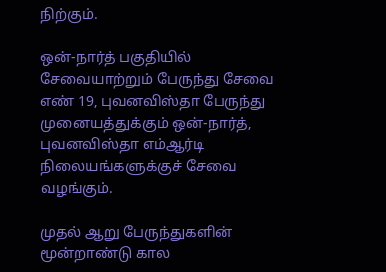நிற்கும்.

ஒன்-நார்த் பகுதியில் சேவையாற்றும் பேருந்து சேவை எண் 19, புவனவிஸ்தா பேருந்து முனையத்துக்கும் ஒன்-நார்த், புவனவிஸ்தா எம்ஆர்டி நிலையங்களுக்குச் சேவை வழங்கும்.

முதல் ஆறு பேருந்துகளின் மூன்றாண்டு கால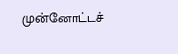முன்னோட்டச்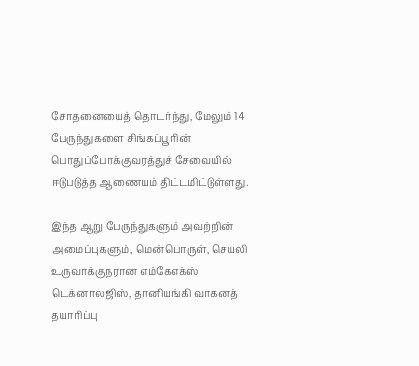சோதனையைத் தொடர்ந்து, மேலும் 14 பேருந்துகளை சிங்கப்பூரின் பொதுப்போக்குவரத்துச் சேவையில் ஈடுபடுத்த ஆணையம் திட்டமிட்டுள்ளது.

இந்த ஆறு பேருந்துகளும் அவற்றின் அமைப்புகளும், மென்பொருள், செயலி உருவாக்குநரான எம்கேஎக்ஸ் டெக்னாலஜிஸ், தானியங்கி வாகனத் தயாரிப்பு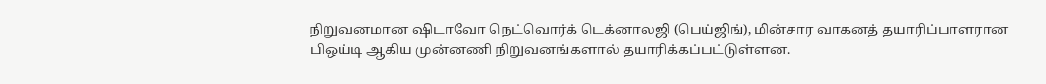நிறுவனமான ஷிடாவோ நெட்வொர்க் டெக்னாலஜி (பெய்ஜிங்), மின்சார வாகனத் தயாரிப்பாளரான பிஒய்டி ஆகிய முன்னணி நிறுவனங்களால் தயாரிக்கப்பட்டுள்ளன.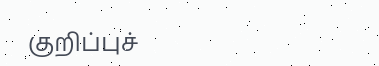குறிப்புச்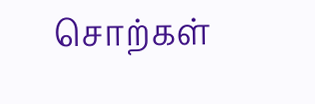சொற்கள்